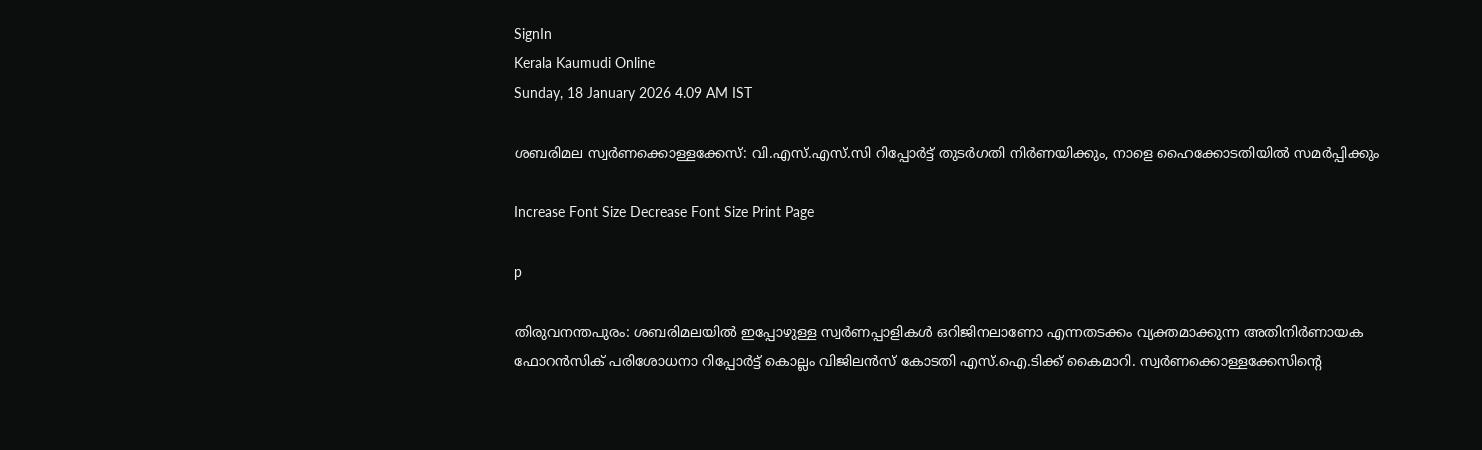SignIn
Kerala Kaumudi Online
Sunday, 18 January 2026 4.09 AM IST

ശബരിമല സ്വർണക്കൊള്ളക്കേസ്: വി.എസ്.എസ്.സി റിപ്പോർട്ട് തുടർഗതി നിർണയിക്കും, നാളെ ഹൈക്കോടതിയിൽ സമർപ്പിക്കും

Increase Font Size Decrease Font Size Print Page

p

തിരുവനന്തപുരം: ശബരിമലയിൽ ഇപ്പോഴുള്ള സ്വർണപ്പാളികൾ ഒറിജിനലാണോ എന്നതടക്കം വ്യക്തമാക്കുന്ന അതിനിർണായക ഫോറൻസിക് പരിശോധനാ റിപ്പോർട്ട് കൊല്ലം വിജിലൻസ് കോടതി എസ്.ഐ.ടിക്ക് കൈമാറി. സ്വർണക്കൊള്ളക്കേസിന്റെ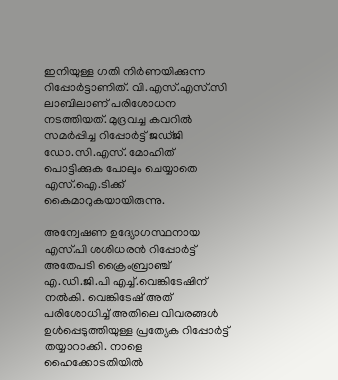ഇനിയുള്ള ഗതി നിർണയിക്കുന്ന റിപ്പോർട്ടാണിത്. വി.എസ്.എസ്.സി ലാബിലാണ് പരിശോധന നടത്തിയത്. മുദ്രവച്ച കവറിൽ സമർപ്പിച്ച റിപ്പോർട്ട് ജഡ്ജി ഡോ.സി.എസ്. മോഹിത് പൊട്ടിക്കുക പോലും ചെയ്യാതെ എസ്.ഐ.ടിക്ക് കൈമാറുകയായിരുന്നു.

അന്വേഷണ ഉദ്യോഗസ്ഥനായ എസ്.പി ശശിധരൻ റിപ്പോർട്ട് അതേപടി ക്രൈംബ്രാഞ്ച് എ.ഡി.ജി.പി എച്ച്.വെങ്കിടേഷിന് നൽകി. വെങ്കിടേഷ് അത് പരിശോധിച്ച് അതിലെ വിവരങ്ങൾ ഉൾപ്പെടുത്തിയുള്ള പ്രത്യേക റിപ്പോർട്ട് തയ്യാറാക്കി. നാളെ ഹൈക്കോടതിയിൽ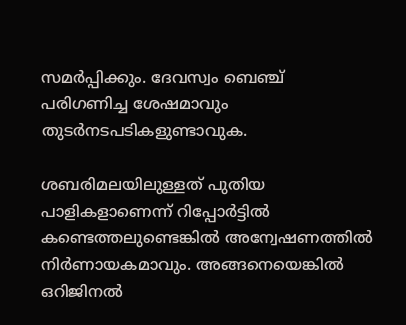സമർപ്പിക്കും. ദേവസ്വം ബെഞ്ച് പരിഗണിച്ച ശേഷമാവും തുടർനടപടികളുണ്ടാവുക.

ശബരിമലയിലുള്ളത് പുതിയ പാളികളാണെന്ന് റിപ്പോർട്ടിൽ കണ്ടെത്തലുണ്ടെങ്കിൽ അന്വേഷണത്തിൽ നിർണായകമാവും. അങ്ങനെയെങ്കിൽ ഒറിജിനൽ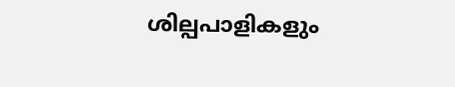ശില്പപാളികളും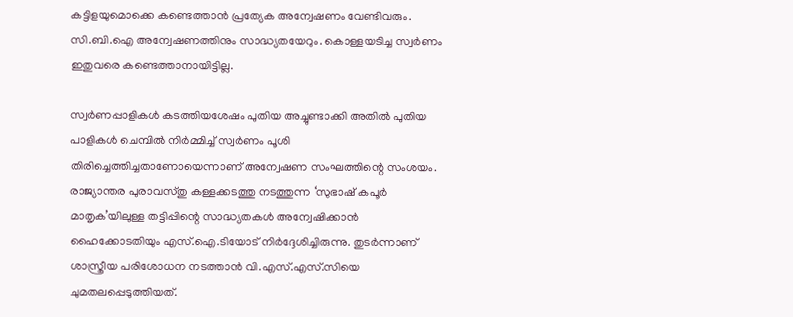കട്ടിളയുമൊക്കെ കണ്ടെത്താൻ പ്രത്യേക അന്വേഷണം വേണ്ടിവരും. സി.ബി.ഐ അന്വേഷണത്തിനും സാദ്ധ്യതയേറും. കൊള്ളയടിച്ച സ്വർണം ഇതുവരെ കണ്ടെത്താനായിട്ടില്ല.

സ്വർണപ്പാളികൾ കടത്തിയശേഷം പുതിയ അച്ചുണ്ടാക്കി അതിൽ പുതിയ പാളികൾ ചെമ്പിൽ നിർമ്മിച്ച് സ്വർണം പൂശി തിരിച്ചെത്തിച്ചതാണോയെന്നാണ് അന്വേഷണ സംഘത്തിന്റെ സംശയം. രാജ്യാന്തര പുരാവസ്തു കള്ളക്കടത്തു നടത്തുന്ന ‘സുഭാഷ് കപൂർ മാതൃക’യിലുള്ള തട്ടിപ്പിന്റെ സാദ്ധ്യതകൾ അന്വേഷിക്കാൻ ഹൈക്കോടതിയും എസ്.ഐ.ടിയോട് നിർദ്ദേശിച്ചിരുന്നു. തുടർന്നാണ് ശാസ്ത്രീയ പരിശോധന നടത്താൻ വി.എസ്.എസ്.സിയെ ചുമതലപ്പെടുത്തിയത്.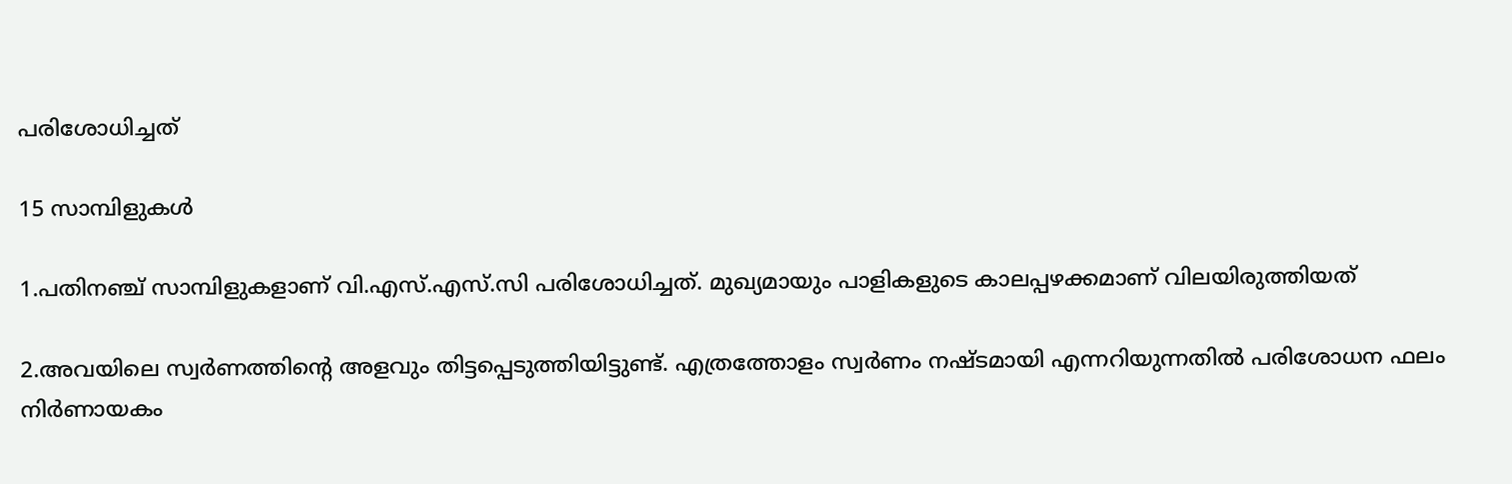പരിശോധിച്ചത്

15 സാമ്പിളുകൾ

1.പതിനഞ്ച് സാമ്പിളുകളാണ് വി.എസ്.എസ്.സി പരിശോധിച്ചത്. മുഖ്യമായും പാളികളുടെ കാലപ്പഴക്കമാണ് വിലയിരുത്തിയത്

2.അവയിലെ സ്വർണത്തിന്റെ അളവും തിട്ടപ്പെടുത്തിയിട്ടുണ്ട്. എത്രത്തോളം സ്വർണം നഷ്ടമായി എന്നറിയുന്നതിൽ പരിശോധന ഫലം നിർണായകം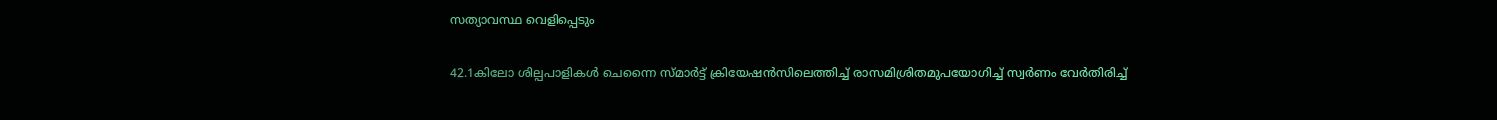സത്യാവസ്ഥ വെളിപ്പെടും

42.1കിലോ ശില്പപാളികൾ ചെന്നൈ സ്മാർട്ട് ക്രിയേഷൻസിലെത്തിച്ച് രാസമിശ്രിതമുപയോഗിച്ച് സ്വർണം വേർതിരിച്ച്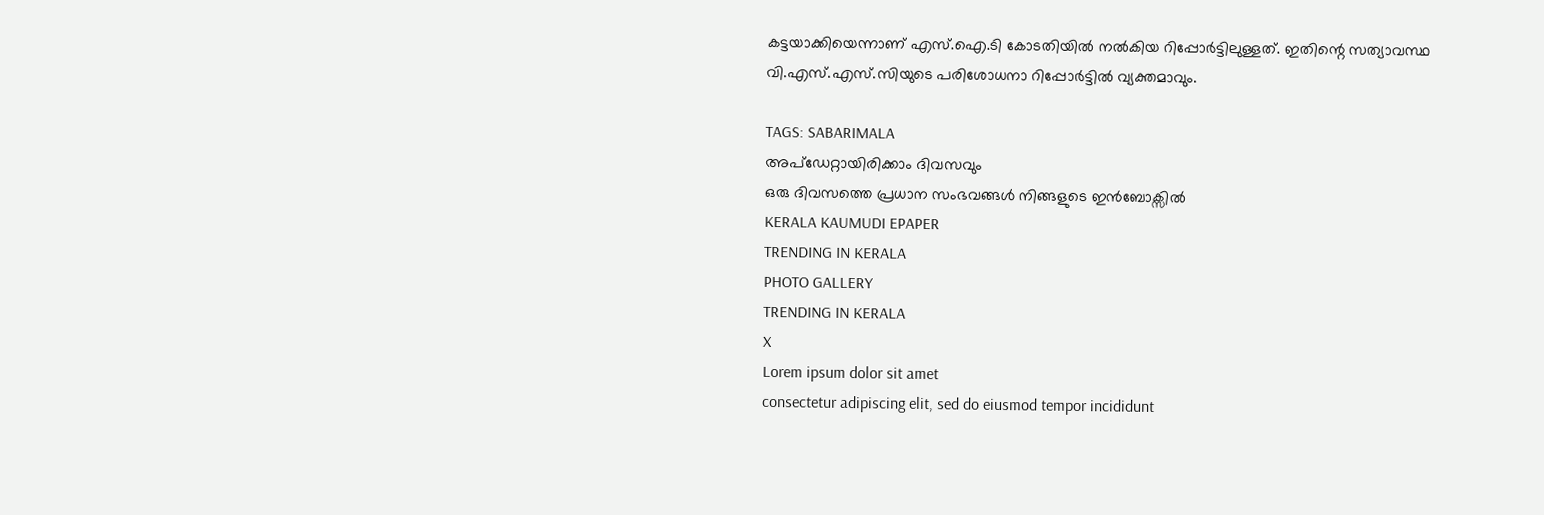കട്ടയാക്കിയെന്നാണ് എസ്.ഐ.ടി കോടതിയിൽ നൽകിയ റിപ്പോർട്ടിലുള്ളത്. ഇതിന്റെ സത്യാവസ്ഥ വി.എസ്.എസ്.സിയുടെ പരിശോധനാ റിപ്പോർട്ടിൽ വ്യക്തമാവും.

TAGS: SABARIMALA
അപ്ഡേറ്റായിരിക്കാം ദിവസവും
ഒരു ദിവസത്തെ പ്രധാന സംഭവങ്ങൾ നിങ്ങളുടെ ഇൻബോക്സിൽ
KERALA KAUMUDI EPAPER
TRENDING IN KERALA
PHOTO GALLERY
TRENDING IN KERALA
X
Lorem ipsum dolor sit amet
consectetur adipiscing elit, sed do eiusmod tempor incididunt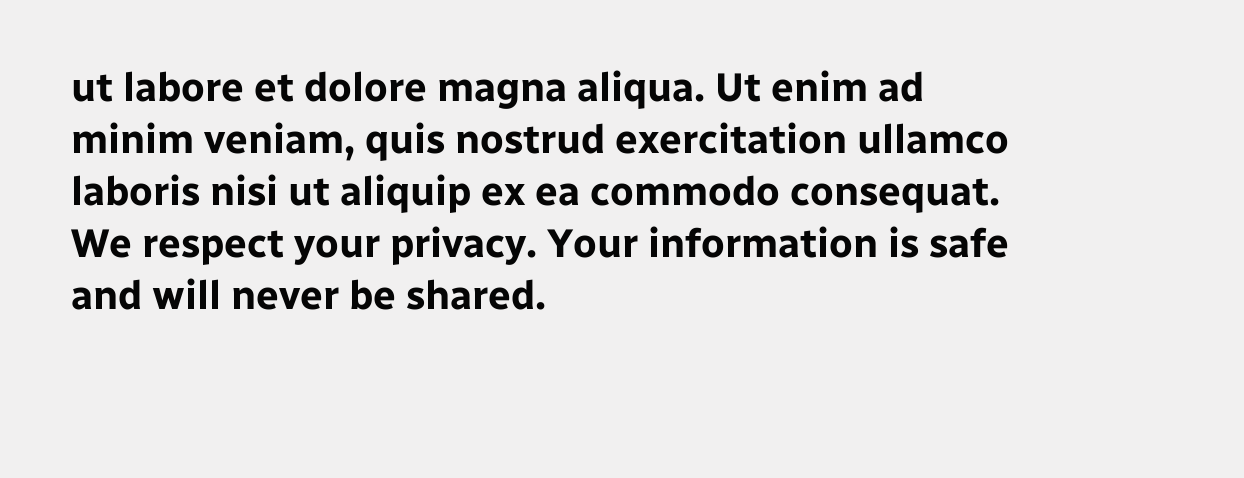ut labore et dolore magna aliqua. Ut enim ad minim veniam, quis nostrud exercitation ullamco laboris nisi ut aliquip ex ea commodo consequat.
We respect your privacy. Your information is safe and will never be shared.